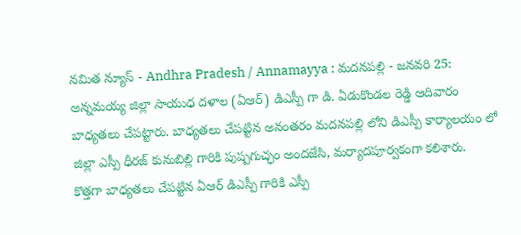నమిత న్యూస్ - Andhra Pradesh / Annamayya : మదనపల్లి - జనవరి 25: అన్నమయ్య జిల్లా సాయుధ దళాల (ఏఆర్) డిఎస్పీ గా డి. ఏడుకొండల రెడ్డి ఆదివారం బాధ్యతలు చేపట్టారు. బాధ్యతలు చేపట్టిన అనంతరం మదనపల్లి లోని డిఎస్పీ కార్యాలయం లో జిల్లా ఎస్పీ ధీరజ్ కునుబిల్లి గారికి పుష్పగుచ్ఛం అందజేసి, మర్యాదపూర్వకంగా కలిశారు.
కొత్తగా బాధ్యతలు చేపట్టిన ఏఆర్ డిఎస్పీ గారికి ఎస్పీ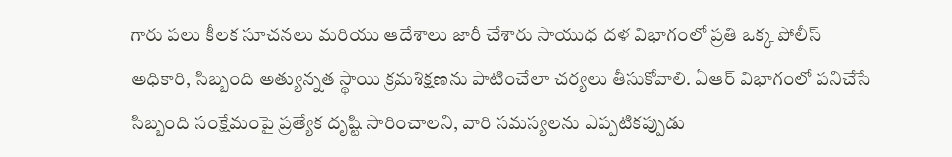గారు పలు కీలక సూచనలు మరియు ఆదేశాలు జారీ చేశారు సాయుధ దళ విభాగంలో ప్రతి ఒక్క పోలీస్ అధికారి, సిబ్బంది అత్యున్నత స్థాయి క్రమశిక్షణను పాటించేలా చర్యలు తీసుకోవాలి. ఏఆర్ విభాగంలో పనిచేసే సిబ్బంది సంక్షేమంపై ప్రత్యేక దృష్టి సారించాలని, వారి సమస్యలను ఎప్పటికప్పుడు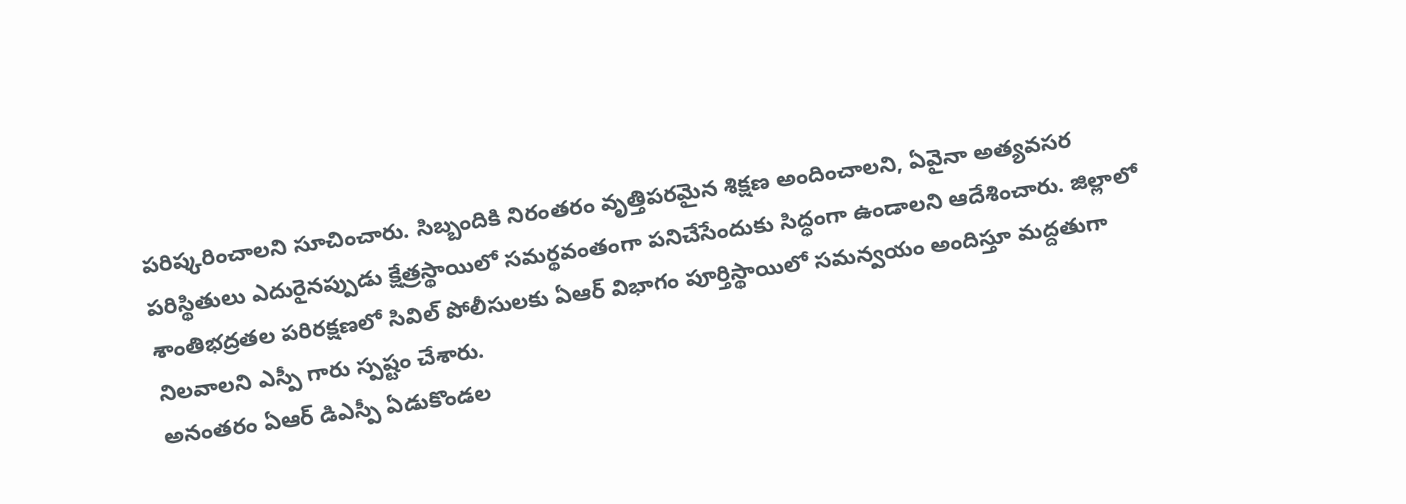పరిష్కరించాలని సూచించారు. సిబ్బందికి నిరంతరం వృత్తిపరమైన శిక్షణ అందించాలని, ఏవైనా అత్యవసర పరిస్థితులు ఎదురైనప్పుడు క్షేత్రస్థాయిలో సమర్థవంతంగా పనిచేసేందుకు సిద్ధంగా ఉండాలని ఆదేశించారు. జిల్లాలో శాంతిభద్రతల పరిరక్షణలో సివిల్ పోలీసులకు ఏఆర్ విభాగం పూర్తిస్థాయిలో సమన్వయం అందిస్తూ మద్దతుగా నిలవాలని ఎస్పీ గారు స్పష్టం చేశారు.
అనంతరం ఏఆర్ డిఎస్పీ ఏడుకొండల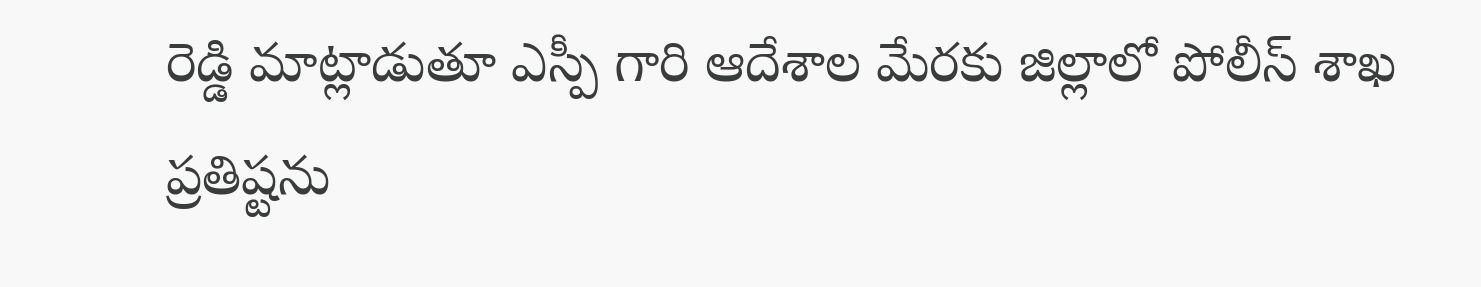రెడ్డి మాట్లాడుతూ ఎస్పీ గారి ఆదేశాల మేరకు జిల్లాలో పోలీస్ శాఖ ప్రతిష్టను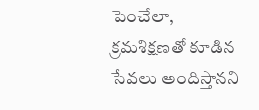పెంచేలా, క్రమశిక్షణతో కూడిన సేవలు అందిస్తానని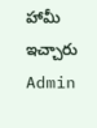హామీ ఇచ్చారు
Admin